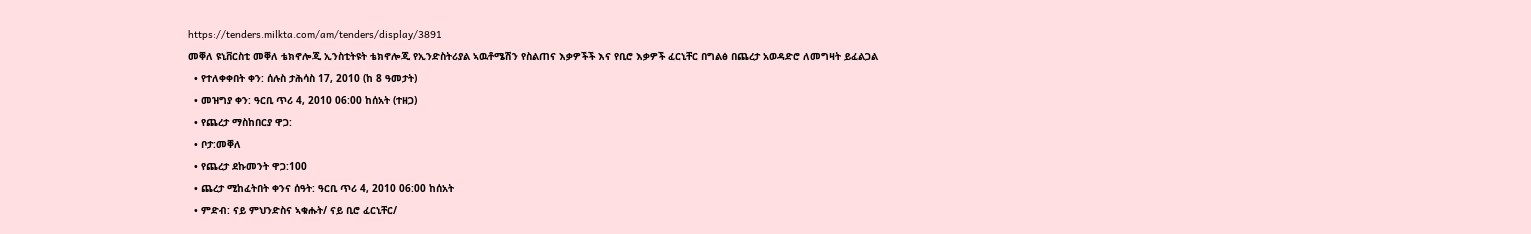https://tenders.milkta.com/am/tenders/display/3891
መቐለ ዩኒቨርስቲ መቐለ ቴክኖሎጂ ኢንስቲትዩት ቴክኖሎጂ የኢንድስትሪያል ኣዉቶሜሽን የስልጠና እቃዎችች እና የቢሮ እቃዎች ፈርኒቸር በግልፅ በጨረታ አወዳድሮ ለመግዛት ይፈልጋል
  • የተለቀቀበት ቀን: ሰሉስ ታሕሳስ 17, 2010 (ከ 8 ዓመታት)
  • መዝግያ ቀን: ዓርቢ ጥሪ 4, 2010 06:00 ከሰአት (ተዘጋ)
  • የጨረታ ማስከበርያ ዋጋ:
  • ቦታ:መቐለ
  • የጨረታ ደኩመንት ዋጋ:100
  • ጨረታ ሚከፈትበት ቀንና ሰዓት: ዓርቢ ጥሪ 4, 2010 06:00 ከሰአት
  • ምድብ: ናይ ምህንድስና ኣቁሑት/ ናይ ቢሮ ፈርኒቸር/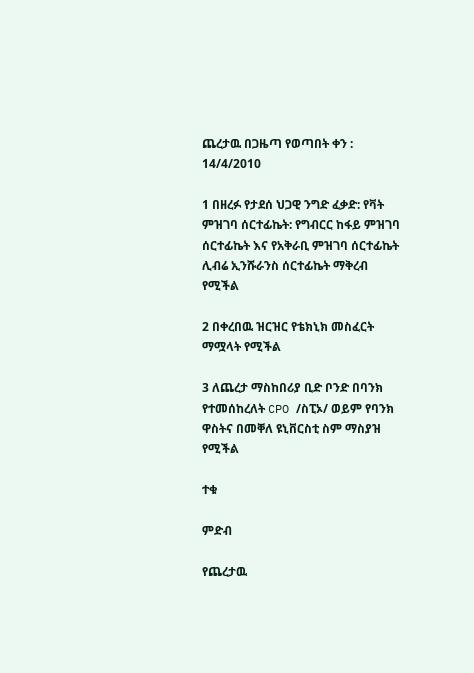ጨረታዉ በጋዜጣ የወጣበት ቀን : 14/4/2010

1 በዘረፉ የታደሰ ህጋዊ ንግድ ፈቃድ: የቫት ምዝገባ ሰርተፊኬት: የግብርር ከፋይ ምዝገባ ሰርተፊኬት እና የአቅራቢ ምዝገባ ሰርተፊኬት ሊብሬ ኢንሹራንስ ሰርተፊኬት ማቅረብ የሚችል

2 በቀረበዉ ዝርዝር የቴክኒክ መስፈርት ማሟላት የሚችል

3 ለጨረታ ማስከበሪያ ቢድ ቦንድ በባንክ የተመሰከረለት CPO /ስፒኦ/ ወይም የባንክ ዋስትና በመቐለ ዩኒቨርስቲ ስም ማስያዝ የሚችል

ተቁ

ምድብ

የጨረታዉ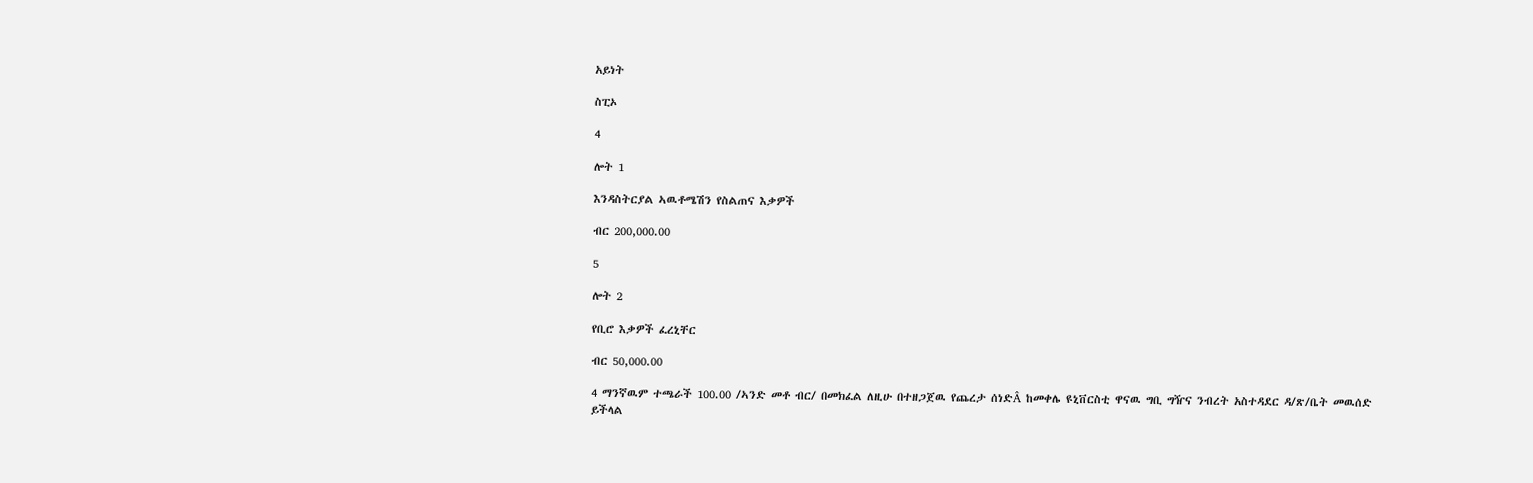አይነት

ስፒኦ

4

ሎት 1

እንዳስትርያል ኣዉቶሜሽን የስልጠና እቃዎች

ብር 200,000.00

5

ሎት 2

የቢሮ እቃዎች ፈረኒቸር

ብር 50,000.00

4 ማንኛዉም ተጫራች 100.00 /ኣንድ መቶ ብር/ በመክፈል ለዚሁ በተዘጋጀዉ የጨረታ ሰነድÂ ከመቀሌ ዩኒቨርስቲ ዋናዉ ግቢ ግዥና ንብረት አስተዳደር ዳ/ጽ/ቤት መዉሰድ ይችላል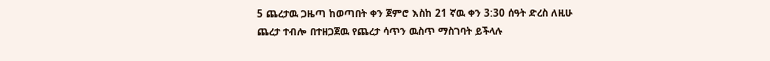5 ጨረታዉ ጋዜጣ ከወጣበት ቀን ጀምሮ እስከ 21 ኛዉ ቀን 3:30 ሰዓት ድረስ ለዚሁ ጨረታ ተብሎ በተዘጋጀዉ የጨረታ ሳጥን ዉስጥ ማስገባት ይችላሉ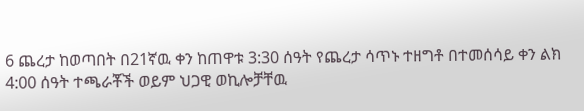6 ጨረታ ከወጣበት በ21ኛዉ ቀን ከጠዋቱ 3:30 ሰዓት የጨረታ ሳጥኑ ተዘግቶ በተመሰሳይ ቀን ልክ 4:00 ሰዓት ተጫራቾች ወይም ህጋዊ ወኪሎቻቸዉ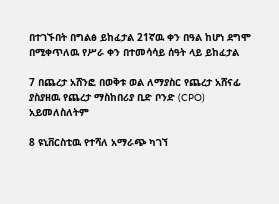በተገኙበት በግልፅ ይከፈታል 21ኛዉ ቀን በዓል ከሆነ ደግሞ በሚቀጥለዉ የሥራ ቀን በተመሳሳይ ሰዓት ላይ ይከፈታል

7 በጨረታ አሸንፎ በወቅቱ ወል ለማያስር የጨረታ አሸናፊ ያስያዘዉ የጨረታ ማስከበሪያ ቢድ ቦንድ (CPO) አይመለስለትም

8 ዩኒቨርስቲዉ የተሻለ አማራጭ ካገኘ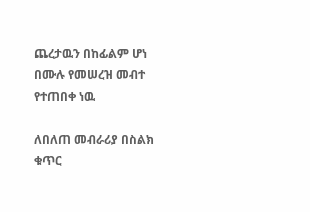ጨረታዉን በከፊልም ሆነ በሙሉ የመሠረዝ መብተ የተጠበቀ ነዉ

ለበለጠ መብራሪያ በስልክ ቁጥር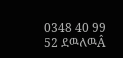0348 40 99 52 ደዉለዉÂ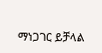ማነጋገር ይቻላል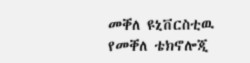መቐለ ዩኒቨርስቲዉ የመቐለ ቴክኖሎጂ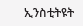ኢንስቲትዩት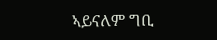ኣይናለም ግቢ